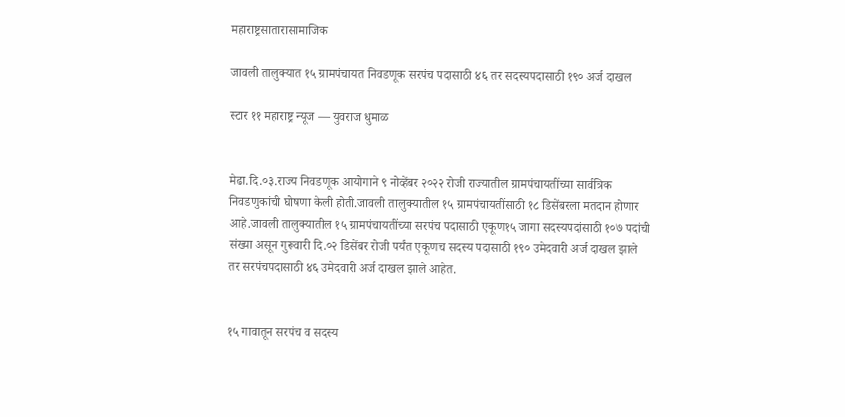महाराष्ट्रसातारासामाजिक

जावली तालुक्यात १५ ग्रामपंचायत निवडणूक सरपंच पदासाठी ४६ तर सदस्यपदासाठी १९० अर्ज दाखल

स्टार ११ महाराष्ट्र न्यूज — युवराज धुमाळ


मेढा.दि.०३.राज्य निवडणूक आयोगाने ९ नोव्हेंबर २०२२ रोजी राज्यातील ग्रामपंचायतींच्या सार्वत्रिक निवडणुकांची घोषणा केली होती.जावली तालुक्यातील १५ ग्रामपंचायतींसाठी १८ डिसेंबरला मतदान होणार आहे.जावली तालुक्यातील १५ ग्रामपंचायतींच्या सरपंच पदासाठी एकूण१५ जागा सदस्यपदांसाठी १०७ पदांची संख्या असून गुरूवारी दि.०२ डिसेंबर रोजी पर्यंत एकूणच सदस्य पदासाठी १९० उमेदवारी अर्ज दाखल झाले तर सरपंचपदासाठी ४६ उमेदवारी अर्ज दाखल झाले आहेत.


१५ गावातून सरपंच व सदस्य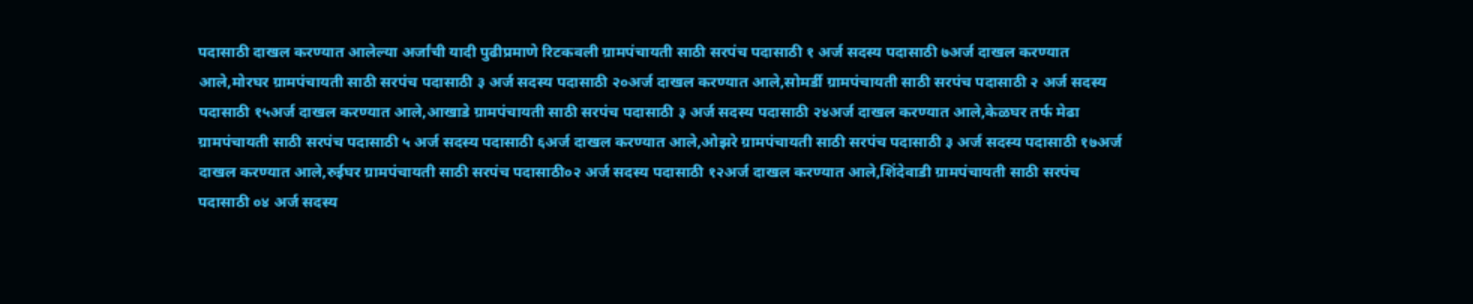पदासाठी दाखल करण्यात आलेल्या अर्जांची यादी पुढीप्रमाणे रिटकवली ग्रामपंचायती साठी सरपंच पदासाठी १ अर्ज सदस्य पदासाठी ७अर्ज दाखल करण्यात आले,मोरघर ग्रामपंचायती साठी सरपंच पदासाठी ३ अर्ज सदस्य पदासाठी २०अर्ज दाखल करण्यात आले,सोमर्डी ग्रामपंचायती साठी सरपंच पदासाठी २ अर्ज सदस्य पदासाठी १५अर्ज दाखल करण्यात आले,आखाडे ग्रामपंचायती साठी सरपंच पदासाठी ३ अर्ज सदस्य पदासाठी २४अर्ज दाखल करण्यात आले,केळघर तर्फ मेढा ग्रामपंचायती साठी सरपंच पदासाठी ५ अर्ज सदस्य पदासाठी ६अर्ज दाखल करण्यात आले,ओझरे ग्रामपंचायती साठी सरपंच पदासाठी ३ अर्ज सदस्य पदासाठी १७अर्ज दाखल करण्यात आले,रुईघर ग्रामपंचायती साठी सरपंच पदासाठी०२ अर्ज सदस्य पदासाठी १२अर्ज दाखल करण्यात आले,शिंदेवाडी ग्रामपंचायती साठी सरपंच पदासाठी ०४ अर्ज सदस्य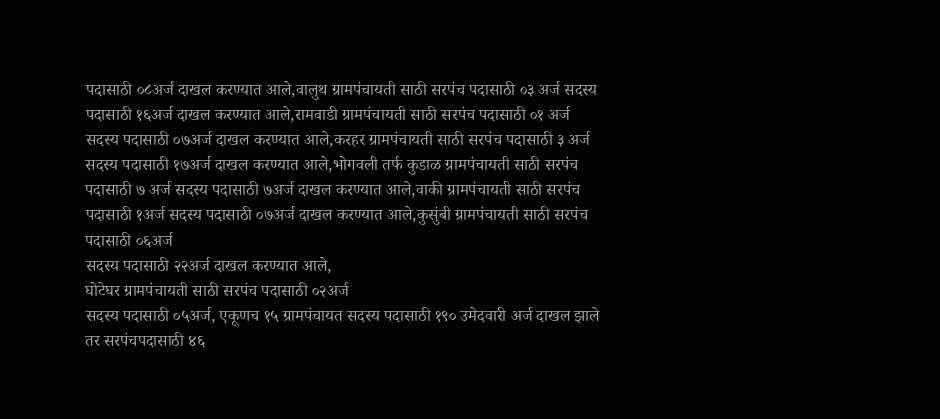पदासाठी ०८अर्ज दाखल करण्यात आले,वालुथ ग्रामपंचायती साठी सरपंच पदासाठी ०३ अर्ज सदस्य पदासाठी १६अर्ज दाखल करण्यात आले,रामवाडी ग्रामपंचायती साठी सरपंच पदासाठी ०१ अर्ज सदस्य पदासाठी ०७अर्ज दाखल करण्यात आले,करहर ग्रामपंचायती साठी सरपंच पदासाठी ३ अर्ज सदस्य पदासाठी १७अर्ज दाखल करण्यात आले,भोगवली तर्फ कुडाळ ग्रामपंचायती साठी सरपंच पदासाठी ७ अर्ज सदस्य पदासाठी ७अर्ज दाखल करण्यात आले,वाकी ग्रामपंचायती साठी सरपंच पदासाठी १अर्ज सदस्य पदासाठी ०७अर्ज दाखल करण्यात आले,कुसुंबी ग्रामपंचायती साठी सरपंच पदासाठी ०६अर्ज
सदस्य पदासाठी २२अर्ज दाखल करण्यात आले,
घोटेघर ग्रामपंचायती साठी सरपंच पदासाठी ०२अर्ज
सदस्य पदासाठी ०५अर्ज, एकूणच १५ ग्रामपंचायत सदस्य पदासाठी १९० उमेदवारी अर्ज दाखल झाले तर सरपंचपदासाठी ४६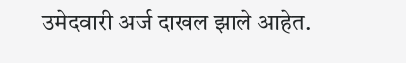उमेदवारी अर्ज दाखल झाले आहेत.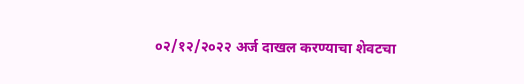०२/१२/२०२२ अर्ज दाखल करण्याचा शेवटचा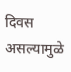दिवस असल्यामुळे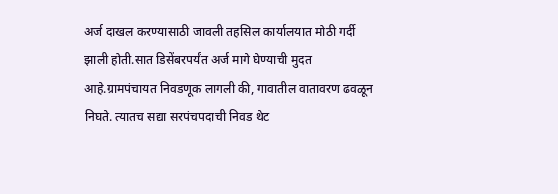अर्ज दाखल करण्यासाठी जावली तहसिल कार्यालयात मोठी गर्दी झाली होती.सात डिसेंबरपर्यंत अर्ज मागे घेण्याची मुदत आहे.ग्रामपंचायत निवडणूक लागली की, गावातील वातावरण ढवळून निघते. त्यातच सद्या सरपंचपदाची निवड थेट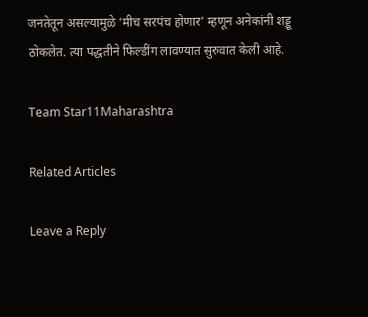जनतेतून असल्यामुळे ‘मीच सरपंच होणार’ म्हणून अनेकांनी शड्डू ठोकलेत. त्या पद्धतीने फिल्डींग लावण्यात सुरुवात केली आहे.

Team Star11Maharashtra

Related Articles

Leave a Reply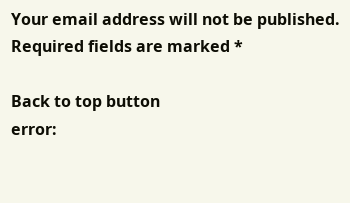Your email address will not be published. Required fields are marked *

Back to top button
error: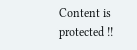Content is protected !!